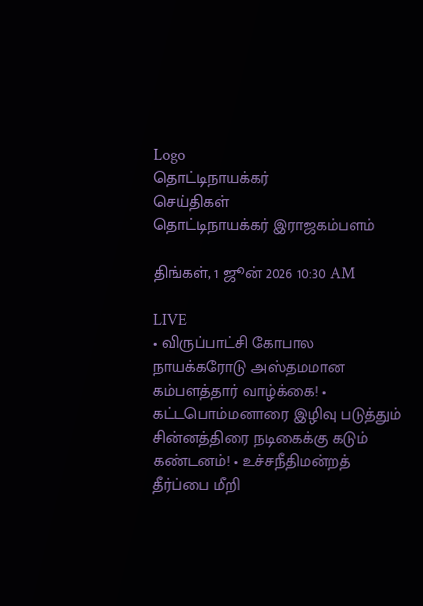Logo
தொட்டிநாயக்கர்
செய்திகள்
தொட்டிநாயக்கர் இராஜகம்பளம்

திங்கள், 1 ஜூன் 2026 10:30 AM

LIVE
• விருப்பாட்சி கோபால நாயக்கரோடு அஸ்தமமான கம்பளத்தார் வாழ்க்கை! • கட்டபொம்மனாரை இழிவு படுத்தும் சின்னத்திரை நடிகைக்கு கடும் கண்டனம்! • உச்சநீதிமன்றத் தீர்ப்பை மீறி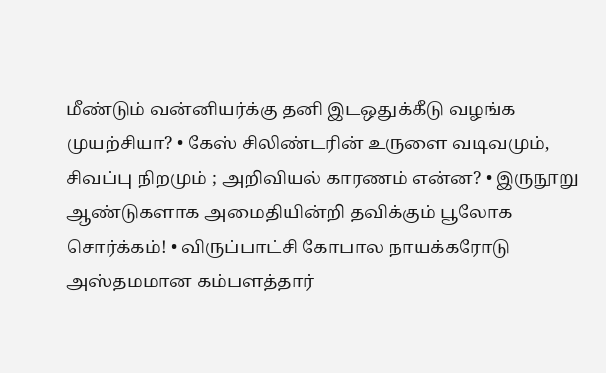மீண்டும் வன்னியர்க்கு தனி இடஒதுக்கீடு வழங்க முயற்சியா? • கேஸ் சிலிண்டரின் உருளை வடிவமும், சிவப்பு நிறமும் ; அறிவியல் காரணம் என்ன? • இருநூறு ஆண்டுகளாக அமைதியின்றி தவிக்கும் பூலோக சொர்க்கம்! • விருப்பாட்சி கோபால நாயக்கரோடு அஸ்தமமான கம்பளத்தார்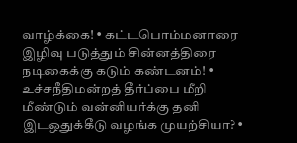வாழ்க்கை! • கட்டபொம்மனாரை இழிவு படுத்தும் சின்னத்திரை நடிகைக்கு கடும் கண்டனம்! • உச்சநீதிமன்றத் தீர்ப்பை மீறி மீண்டும் வன்னியர்க்கு தனி இடஒதுக்கீடு வழங்க முயற்சியா? •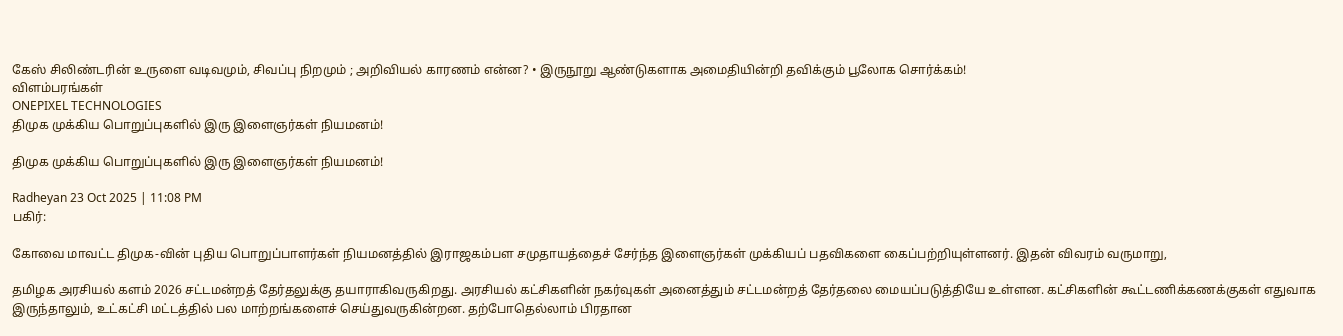கேஸ் சிலிண்டரின் உருளை வடிவமும், சிவப்பு நிறமும் ; அறிவியல் காரணம் என்ன? • இருநூறு ஆண்டுகளாக அமைதியின்றி தவிக்கும் பூலோக சொர்க்கம்!
விளம்பரங்கள்
ONEPIXEL TECHNOLOGIES
திமுக முக்கிய பொறுப்புகளில் இரு இளைஞர்கள் நியமனம்!

திமுக முக்கிய பொறுப்புகளில் இரு இளைஞர்கள் நியமனம்!

Radheyan 23 Oct 2025 | 11:08 PM
பகிர்:

கோவை மாவட்ட திமுக-வின் புதிய பொறுப்பாளர்கள் நியமனத்தில் இராஜகம்பள சமுதாயத்தைச் சேர்ந்த இளைஞர்கள் முக்கியப் பதவிகளை கைப்பற்றியுள்ளனர். இதன் விவரம் வருமாறு,

தமிழக அரசியல் களம் 2026 சட்டமன்றத் தேர்தலுக்கு தயாராகிவருகிறது. அரசியல் கட்சிகளின் நகர்வுகள் அனைத்தும் சட்டமன்றத் தேர்தலை மையப்படுத்தியே உள்ளன. கட்சிகளின் கூட்டணிக்கணக்குகள் எதுவாக இருந்தாலும், உட்கட்சி மட்டத்தில் பல மாற்றங்களைச் செய்துவருகின்றன. தற்போதெல்லாம் பிரதான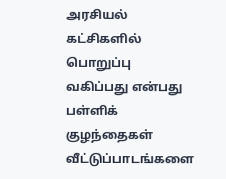அரசியல் கட்சிகளில் பொறுப்பு வகிப்பது என்பது பள்ளிக் குழந்தைகள் வீட்டுப்பாடங்களை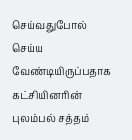செய்வதுபோல் செய்ய வேண்டியிருப்பதாக கட்சியினரின் புலம்பல் சத்தம்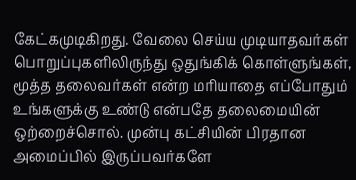கேட்கமுடிகிறது. வேலை செய்ய முடியாதவர்கள் பொறுப்புகளிலிருந்து ஒதுங்கிக் கொள்ளுங்கள், மூத்த தலைவர்கள் என்ற மரியாதை எப்போதும் உங்களுக்கு உண்டு என்பதே தலைமையின் ஒற்றைச்சொல். முன்பு கட்சியின் பிரதான அமைப்பில் இருப்பவர்களே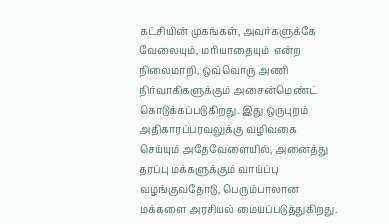கட்சியின் முகங்கள், அவர்களுக்கே வேலையும், மரியாதையும்  என்ற நிலைமாறி, ஒவ்வொரு அணி நிர்வாகிகளுக்கும் அசைன்மெண்ட் கொடுக்கப்படுகிறது. இது ஒருபுறம் அதிகாரப்பரவலுக்கு வழிவகை செய்யும் அதேவேளையில், அனைத்து தரப்பு மக்களுக்கும் வாய்ப்பு வழங்குவதோடு, பெரும்பாலான மக்களை அரசியல் மையப்படுத்துகிறது.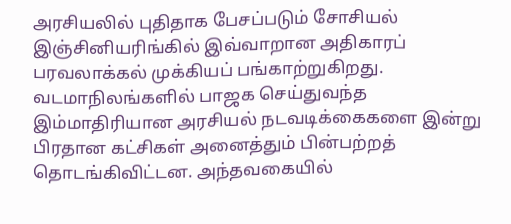அரசியலில் புதிதாக பேசப்படும் சோசியல் இஞ்சினியரிங்கில் இவ்வாறான அதிகாரப் பரவலாக்கல் முக்கியப் பங்காற்றுகிறது. வடமாநிலங்களில் பாஜக செய்துவந்த இம்மாதிரியான அரசியல் நடவடிக்கைகளை இன்று பிரதான கட்சிகள் அனைத்தும் பின்பற்றத் தொடங்கிவிட்டன. அந்தவகையில்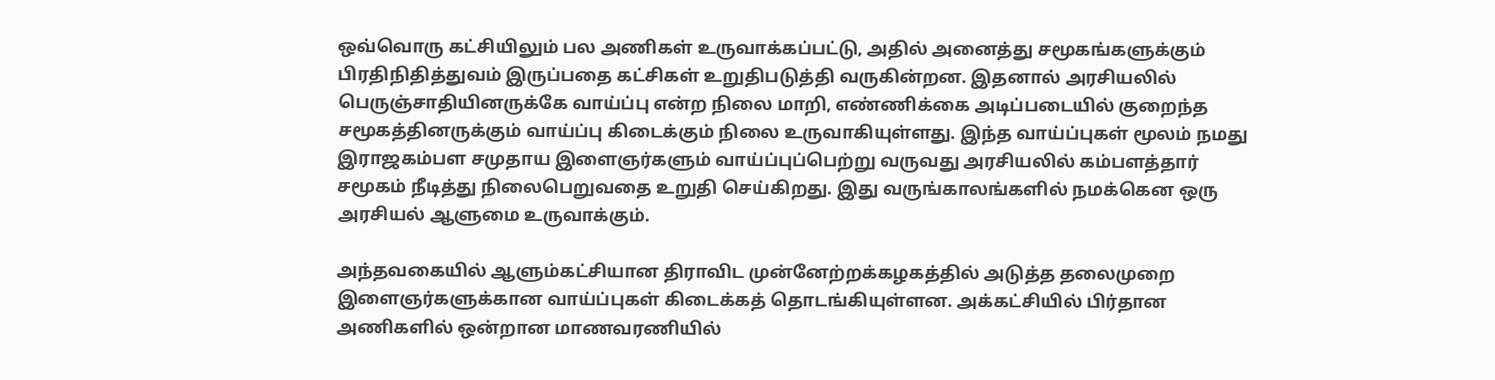ஒவ்வொரு கட்சியிலும் பல அணிகள் உருவாக்கப்பட்டு, அதில் அனைத்து சமூகங்களுக்கும் பிரதிநிதித்துவம் இருப்பதை கட்சிகள் உறுதிபடுத்தி வருகின்றன. இதனால் அரசியலில் பெருஞ்சாதியினருக்கே வாய்ப்பு என்ற நிலை மாறி, எண்ணிக்கை அடிப்படையில் குறைந்த சமூகத்தினருக்கும் வாய்ப்பு கிடைக்கும் நிலை உருவாகியுள்ளது. இந்த வாய்ப்புகள் மூலம் நமது இராஜகம்பள சமுதாய இளைஞர்களும் வாய்ப்புப்பெற்று வருவது அரசியலில் கம்பளத்தார் சமூகம் நீடித்து நிலைபெறுவதை உறுதி செய்கிறது. இது வருங்காலங்களில் நமக்கென ஒரு அரசியல் ஆளுமை உருவாக்கும்.

அந்தவகையில் ஆளும்கட்சியான திராவிட முன்னேற்றக்கழகத்தில் அடுத்த தலைமுறை இளைஞர்களுக்கான வாய்ப்புகள் கிடைக்கத் தொடங்கியுள்ளன. அக்கட்சியில் பிர்தான அணிகளில் ஒன்றான மாணவரணியில்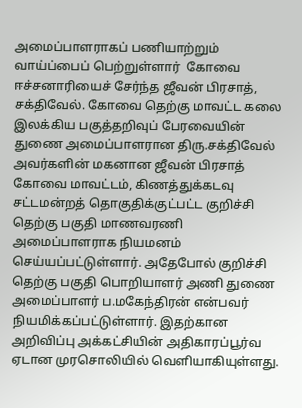அமைப்பாளராகப் பணியாற்றும் வாய்ப்பைப் பெற்றுள்ளார்  கோவை ஈச்சனாரியைச் சேர்ந்த ஜீவன் பிரசாத், சக்திவேல். கோவை தெற்கு மாவட்ட கலை இலக்கிய பகுத்தறிவுப் பேரவையின் துணை அமைப்பாளரான திரு.சக்திவேல் அவர்களின் மகனான ஜீவன் பிரசாத் கோவை மாவட்டம், கிணத்துக்கடவு சட்டமன்றத் தொகுதிக்குட்பட்ட குறிச்சி தெற்கு பகுதி மாணவரணி அமைப்பாளராக நியமனம் செய்யப்பட்டுள்ளார். அதேபோல் குறிச்சி தெற்கு பகுதி பொறியாளர் அணி துணை அமைப்பாளர் ப.மகேந்திரன் என்பவர் நியமிக்கப்பட்டுள்ளார். இதற்கான அறிவிப்பு அக்கட்சியின் அதிகாரப்பூர்வ ஏடான முரசொலியில் வெளியாகியுள்ளது.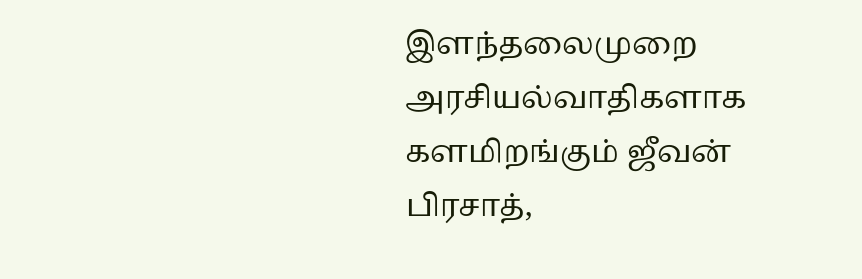இளந்தலைமுறை  அரசியல்வாதிகளாக களமிறங்கும் ஜீவன் பிரசாத்,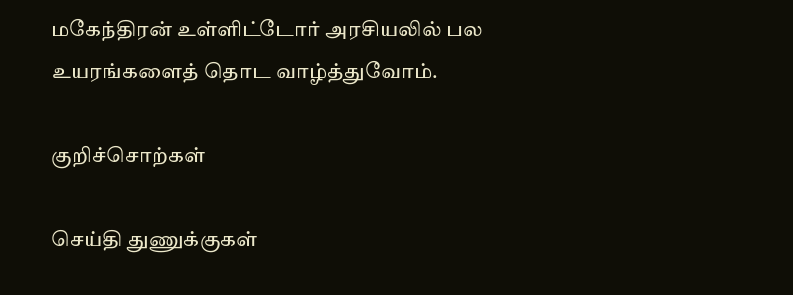மகேந்திரன் உள்ளிட்டோர் அரசியலில் பல உயரங்களைத் தொட வாழ்த்துவோம்.

குறிச்சொற்கள்

செய்தி துணுக்குகள்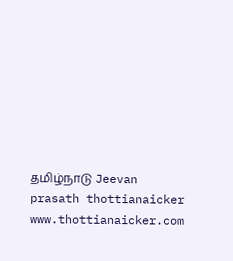தமிழ்நாடு Jeevan prasath thottianaicker www.thottianaicker.com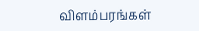விளம்பரங்கள்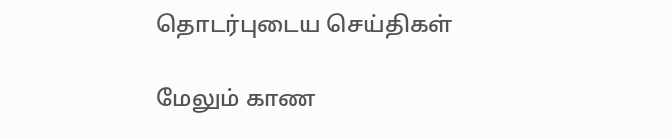தொடர்புடைய செய்திகள்

மேலும் காண